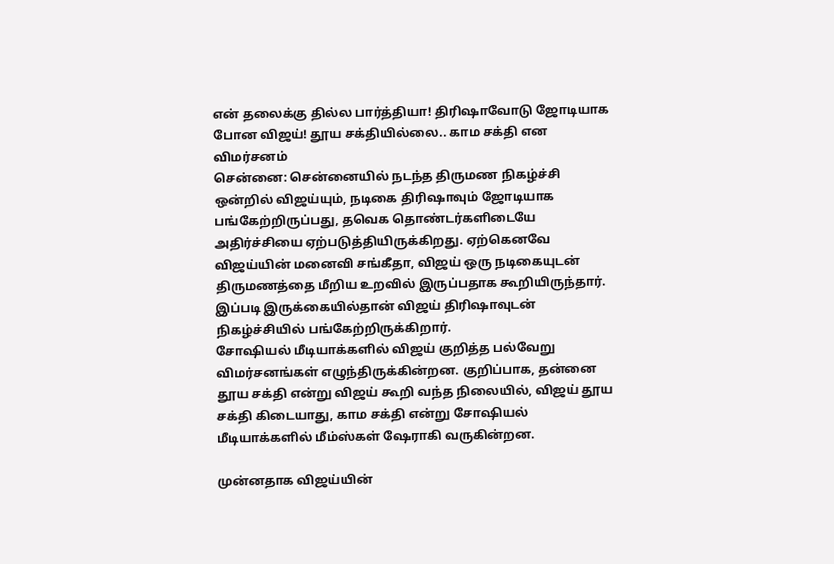என் தலைக்கு தில்ல பார்த்தியா! திரிஷாவோடு ஜோடியாக போன விஜய்! தூய சக்தியில்லை.. காம சக்தி என விமர்சனம்
சென்னை: சென்னையில் நடந்த திருமண நிகழ்ச்சி ஒன்றில் விஜய்யும், நடிகை திரிஷாவும் ஜோடியாக பங்கேற்றிருப்பது, தவெக தொண்டர்களிடையே அதிர்ச்சியை ஏற்படுத்தியிருக்கிறது. ஏற்கெனவே விஜய்யின் மனைவி சங்கீதா, விஜய் ஒரு நடிகையுடன் திருமணத்தை மீறிய உறவில் இருப்பதாக கூறியிருந்தார். இப்படி இருக்கையில்தான் விஜய் திரிஷாவுடன் நிகழ்ச்சியில் பங்கேற்றிருக்கிறார்.
சோஷியல் மீடியாக்களில் விஜய் குறித்த பல்வேறு விமர்சனங்கள் எழுந்திருக்கின்றன. குறிப்பாக, தன்னை தூய சக்தி என்று விஜய் கூறி வந்த நிலையில், விஜய் தூய சக்தி கிடையாது, காம சக்தி என்று சோஷியல் மீடியாக்களில் மீம்ஸ்கள் ஷேராகி வருகின்றன.

முன்னதாக விஜய்யின்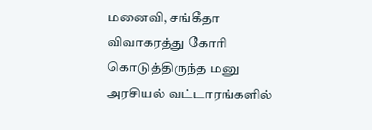மனைவி, சங்கீதா விவாகரத்து கோரி கொடுத்திருந்த மனு அரசியல் வட்டாரங்களில்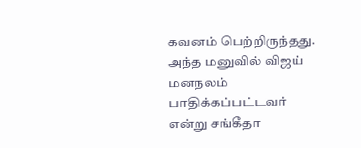கவனம் பெற்றிருந்தது. அந்த மனுவில் விஜய் மனநலம் பாதிக்கப்பட்டவர் என்று சங்கீதா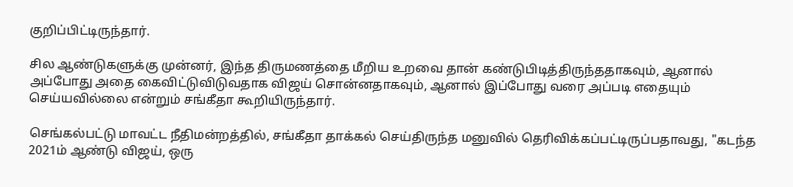குறிப்பிட்டிருந்தார்.

சில ஆண்டுகளுக்கு முன்னர், இந்த திருமணத்தை மீறிய உறவை தான் கண்டுபிடித்திருந்ததாகவும், ஆனால் அப்போது அதை கைவிட்டுவிடுவதாக விஜய் சொன்னதாகவும், ஆனால் இப்போது வரை அப்படி எதையும் செய்யவில்லை என்றும் சங்கீதா கூறியிருந்தார்.

செங்கல்பட்டு மாவட்ட நீதிமன்றத்தில், சங்கீதா தாக்கல் செய்திருந்த மனுவில் தெரிவிக்கப்பட்டிருப்பதாவது, "கடந்த 2021ம் ஆண்டு விஜய், ஒரு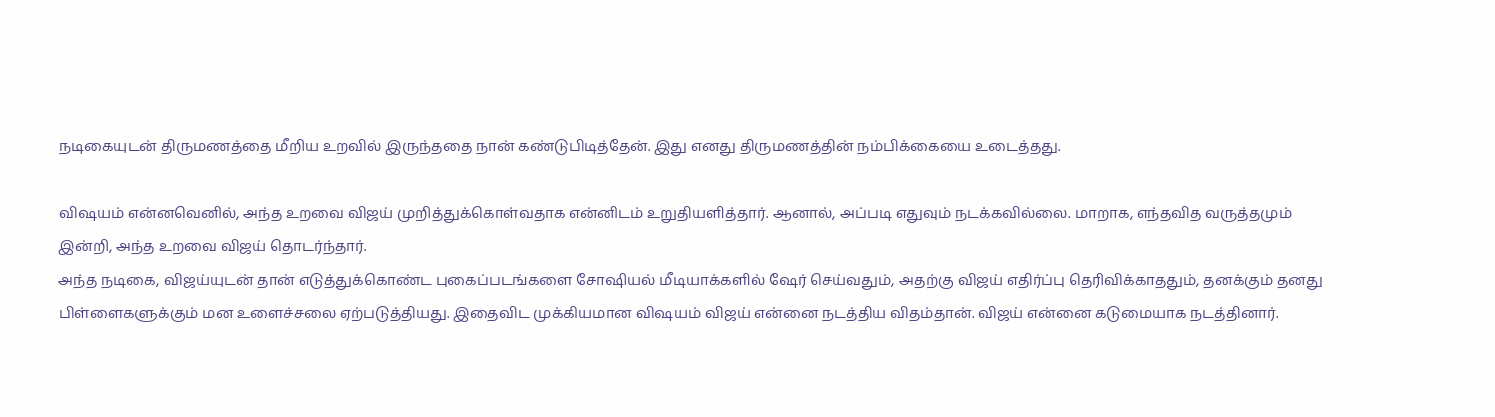நடிகையுடன் திருமணத்தை மீறிய உறவில் இருந்ததை நான் கண்டுபிடித்தேன். இது எனது திருமணத்தின் நம்பிக்கையை உடைத்தது.

விஷயம் என்னவெனில், அந்த உறவை விஜய் முறித்துக்கொள்வதாக என்னிடம் உறுதியளித்தார். ஆனால், அப்படி எதுவும் நடக்கவில்லை. மாறாக, எந்தவித வருத்தமும் இன்றி, அந்த உறவை விஜய் தொடர்ந்தார்.
அந்த நடிகை, விஜய்யுடன் தான் எடுத்துக்கொண்ட புகைப்படங்களை சோஷியல் மீடியாக்களில் ஷேர் செய்வதும், அதற்கு விஜய் எதிர்ப்பு தெரிவிக்காததும், தனக்கும் தனது பிள்ளைகளுக்கும் மன உளைச்சலை ஏற்படுத்தியது. இதைவிட முக்கியமான விஷயம் விஜய் என்னை நடத்திய விதம்தான். விஜய் என்னை கடுமையாக நடத்தினார்.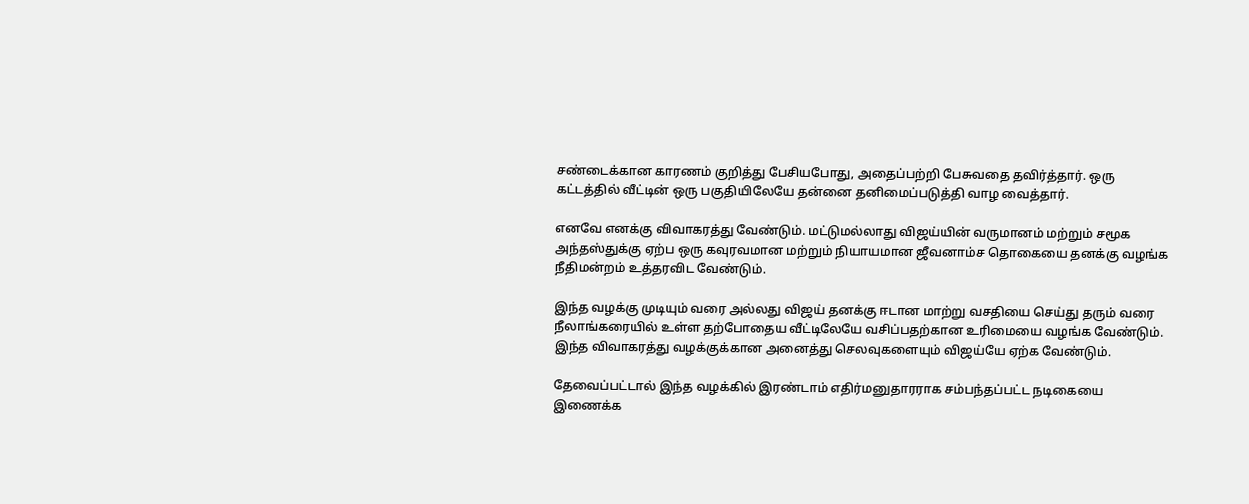சண்டைக்கான காரணம் குறித்து பேசியபோது, அதைப்பற்றி பேசுவதை தவிர்த்தார். ஒரு கட்டத்தில் வீட்டின் ஒரு பகுதியிலேயே தன்னை தனிமைப்படுத்தி வாழ வைத்தார்.

எனவே எனக்கு விவாகரத்து வேண்டும். மட்டுமல்லாது விஜய்யின் வருமானம் மற்றும் சமூக அந்தஸ்துக்கு ஏற்ப ஒரு கவுரவமான மற்றும் நியாயமான ஜீவனாம்ச தொகையை தனக்கு வழங்க நீதிமன்றம் உத்தரவிட வேண்டும்.

இந்த வழக்கு முடியும் வரை அல்லது விஜய் தனக்கு ஈடான மாற்று வசதியை செய்து தரும் வரை நீலாங்கரையில் உள்ள தற்போதைய வீட்டிலேயே வசிப்பதற்கான உரிமையை வழங்க வேண்டும். இந்த விவாகரத்து வழக்குக்கான அனைத்து செலவுகளையும் விஜய்யே ஏற்க வேண்டும்.

தேவைப்பட்டால் இந்த வழக்கில் இரண்டாம் எதிர்மனுதாரராக சம்பந்தப்பட்ட நடிகையை இணைக்க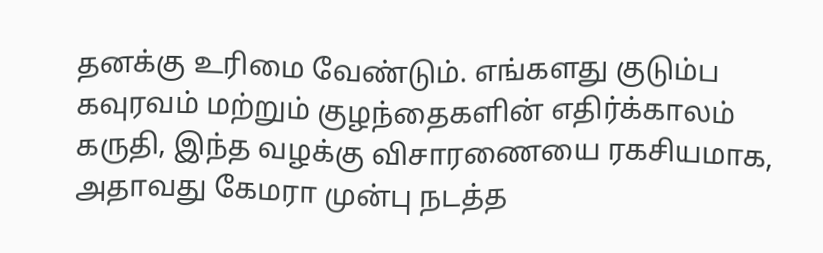தனக்கு உரிமை வேண்டும். எங்களது குடும்ப கவுரவம் மற்றும் குழந்தைகளின் எதிர்க்காலம் கருதி, இந்த வழக்கு விசாரணையை ரகசியமாக, அதாவது கேமரா முன்பு நடத்த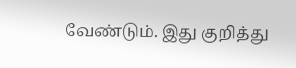வேண்டும். இது குறித்து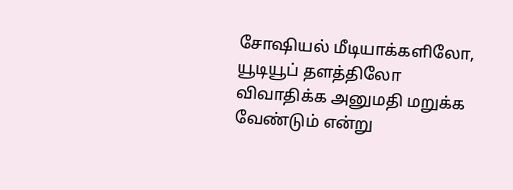சோஷியல் மீடியாக்களிலோ, யூடியூப் தளத்திலோ விவாதிக்க அனுமதி மறுக்க வேண்டும் என்று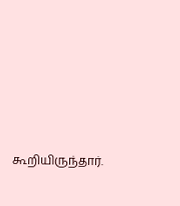கூறியிருந்தார்.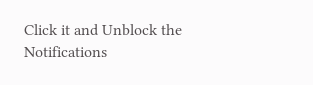Click it and Unblock the Notifications